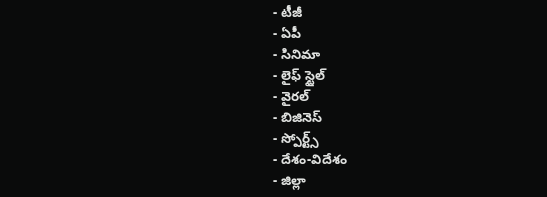- టీజీ
- ఏపీ
- సినిమా
- లైఫ్ స్టైల్
- వైరల్
- బిజినెస్
- స్పోర్ట్స్
- దేశం-విదేశం
- జిల్లా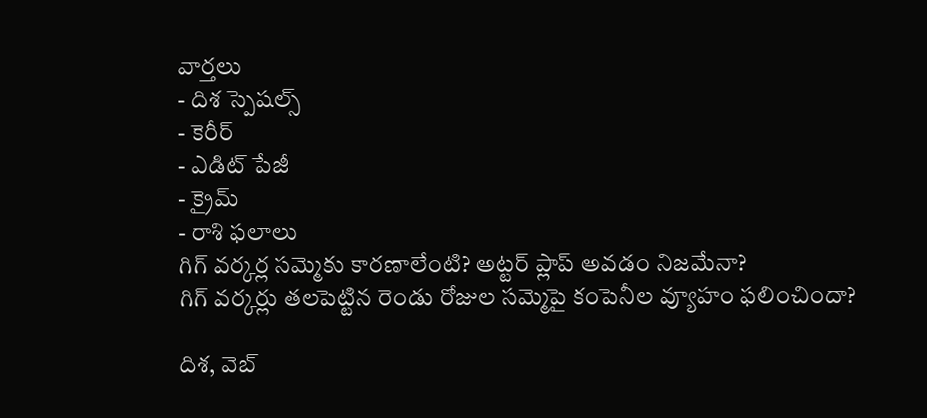వార్తలు
- దిశ స్పెషల్స్
- కెరీర్
- ఎడిట్ పేజీ
- క్రైమ్
- రాశి ఫలాలు
గిగ్ వర్కర్ల సమ్మెకు కారణాలేంటి? అట్టర్ ప్లాప్ అవడం నిజమేనా?
గిగ్ వర్కర్లు తలపెట్టిన రెండు రోజుల సమ్మెపై కంపెనీల వ్యూహం ఫలించిందా?

దిశ, వెబ్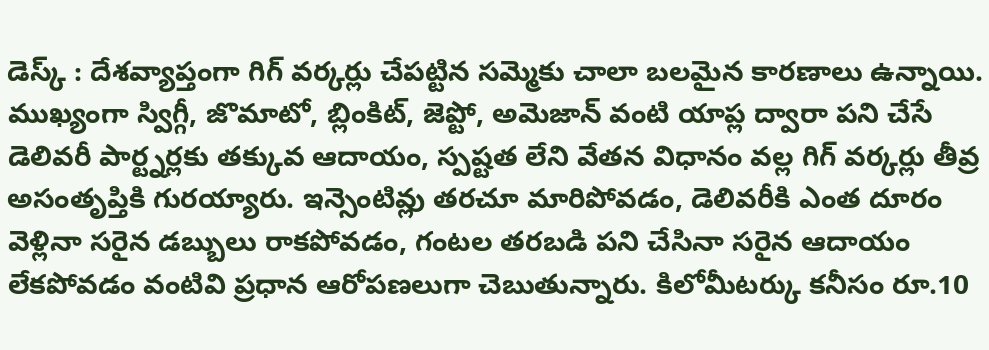డెస్క్ : దేశవ్యాప్తంగా గిగ్ వర్కర్లు చేపట్టిన సమ్మెకు చాలా బలమైన కారణాలు ఉన్నాయి. ముఖ్యంగా స్విగ్గీ, జొమాటో, బ్లింకిట్, జెప్టో, అమెజాన్ వంటి యాప్ల ద్వారా పని చేసే డెలివరీ పార్ట్నర్లకు తక్కువ ఆదాయం, స్పష్టత లేని వేతన విధానం వల్ల గిగ్ వర్కర్లు తీవ్ర అసంతృప్తికి గురయ్యారు. ఇన్సెంటివ్లు తరచూ మారిపోవడం, డెలివరీకి ఎంత దూరం వెళ్లినా సరైన డబ్బులు రాకపోవడం, గంటల తరబడి పని చేసినా సరైన ఆదాయం లేకపోవడం వంటివి ప్రధాన ఆరోపణలుగా చెబుతున్నారు. కిలోమీటర్కు కనీసం రూ.10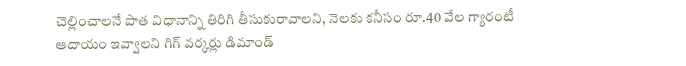చెల్లించాలనే పాత విధానాన్ని తిరిగి తీసుకురావాలని, నెలకు కనీసం రూ.40 వేల గ్యారంటీ ఆదాయం ఇవ్వాలని గిగ్ వర్కర్లు డిమాండ్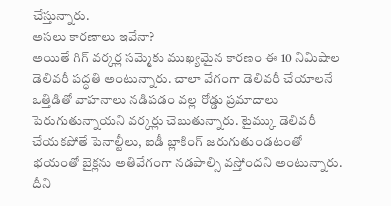చేస్తున్నారు.
అసలు కారణాలు ఇవేనా?
అయితే గిగ్ వర్కర్ల సమ్మెకు ముఖ్యమైన కారణం ఈ 10 నిమిషాల డెలివరీ పద్ధతి అంటున్నారు. చాలా వేగంగా డెలివరీ చేయాలనే ఒత్తిడితో వాహనాలు నడిపడం వల్ల రోడ్డు ప్రమాదాలు పెరుగుతున్నాయని వర్కర్లు చెబుతున్నారు. టైమ్కు డెలివరీ చేయకపోతే పెనాల్టీలు, ఐడీ బ్లాకింగ్ జరుగుతుండటంతో భయంతో బైక్లను అతివేగంగా నడపాల్సి వస్తోందని అంటున్నారు. దీని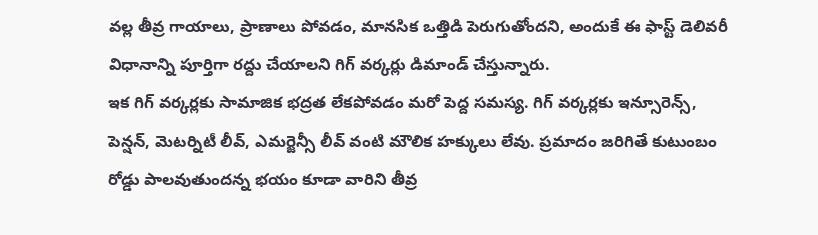వల్ల తీవ్ర గాయాలు, ప్రాణాలు పోవడం, మానసిక ఒత్తిడి పెరుగుతోందని, అందుకే ఈ ఫాస్ట్ డెలివరీ విధానాన్ని పూర్తిగా రద్దు చేయాలని గిగ్ వర్కర్లు డిమాండ్ చేస్తున్నారు.
ఇక గిగ్ వర్కర్లకు సామాజిక భద్రత లేకపోవడం మరో పెద్ద సమస్య. గిగ్ వర్కర్లకు ఇన్సూరెన్స్, పెన్షన్, మెటర్నిటీ లీవ్, ఎమర్జెన్సీ లీవ్ వంటి మౌలిక హక్కులు లేవు. ప్రమాదం జరిగితే కుటుంబం రోడ్డు పాలవుతుందన్న భయం కూడా వారిని తీవ్ర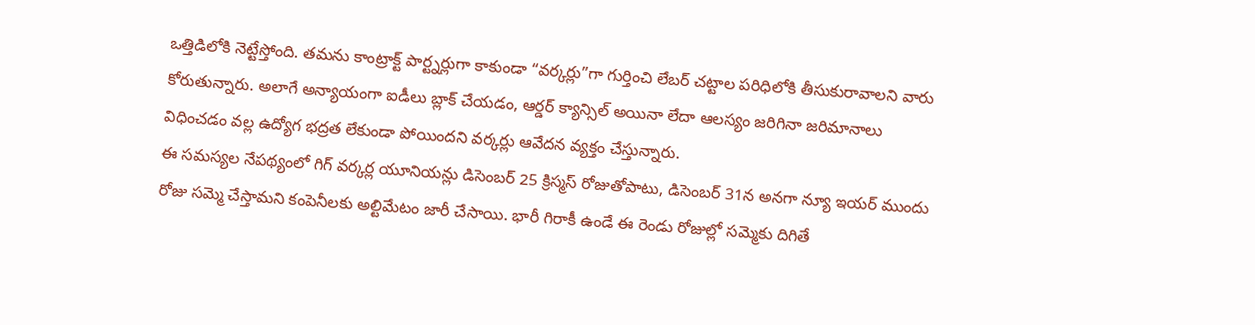ఒత్తిడిలోకి నెట్టేస్తోంది. తమను కాంట్రాక్ట్ పార్ట్నర్లుగా కాకుండా “వర్కర్లు”గా గుర్తించి లేబర్ చట్టాల పరిధిలోకి తీసుకురావాలని వారు కోరుతున్నారు. అలాగే అన్యాయంగా ఐడీలు బ్లాక్ చేయడం, ఆర్డర్ క్యాన్సిల్ అయినా లేదా ఆలస్యం జరిగినా జరిమానాలు విధించడం వల్ల ఉద్యోగ భద్రత లేకుండా పోయిందని వర్కర్లు ఆవేదన వ్యక్తం చేస్తున్నారు.
ఈ సమస్యల నేపథ్యంలో గిగ్ వర్కర్ల యూనియన్లు డిసెంబర్ 25 క్రిస్మస్ రోజుతోపాటు, డిసెంబర్ 31న అనగా న్యూ ఇయర్ ముందు రోజు సమ్మె చేస్తామని కంపెనీలకు అల్టిమేటం జారీ చేసాయి. భారీ గిరాకీ ఉండే ఈ రెండు రోజుల్లో సమ్మెకు దిగితే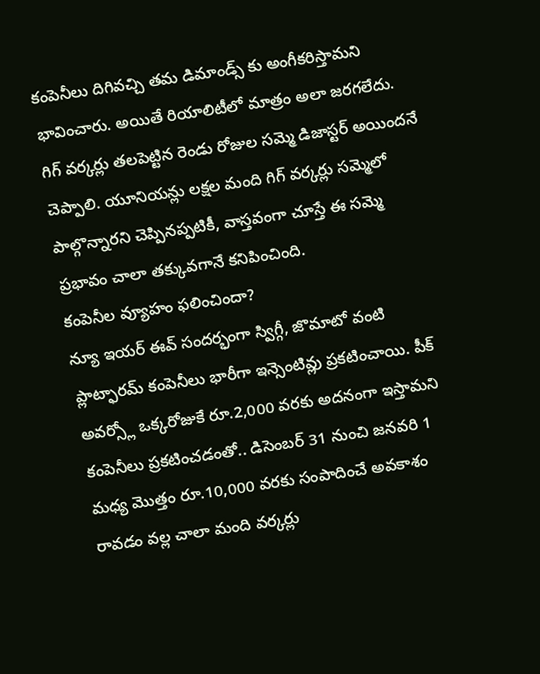కంపెనీలు దిగివచ్చి తమ డిమాండ్స్ కు అంగీకరిస్తామని భావించారు. అయితే రియాలిటీలో మాత్రం అలా జరగలేదు. గిగ్ వర్కర్లు తలపెట్టిన రెండు రోజుల సమ్మె డిజాస్టర్ అయిందనే చెప్పాలి. యూనియన్లు లక్షల మంది గిగ్ వర్కర్లు సమ్మెలో పాల్గొన్నారని చెప్పినప్పటికీ, వాస్తవంగా చూస్తే ఈ సమ్మె ప్రభావం చాలా తక్కువగానే కనిపించింది.
కంపెనీల వ్యూహం ఫలించిందా?
న్యూ ఇయర్ ఈవ్ సందర్భంగా స్విగ్గీ, జొమాటో వంటి ప్లాట్ఫారమ్ కంపెనీలు భారీగా ఇన్సెంటివ్లు ప్రకటించాయి. పీక్ అవర్స్లో ఒక్కరోజుకే రూ.2,000 వరకు అదనంగా ఇస్తామని కంపెనీలు ప్రకటించడంతో.. డిసెంబర్ 31 నుంచి జనవరి 1 మధ్య మొత్తం రూ.10,000 వరకు సంపాదించే అవకాశం రావడం వల్ల చాలా మంది వర్కర్లు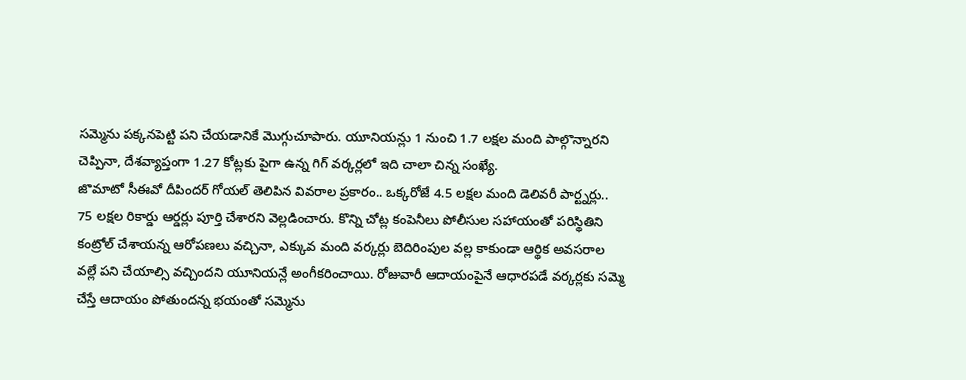సమ్మెను పక్కనపెట్టి పని చేయడానికే మొగ్గుచూపారు. యూనియన్లు 1 నుంచి 1.7 లక్షల మంది పాల్గొన్నారని చెప్పినా, దేశవ్యాప్తంగా 1.27 కోట్లకు పైగా ఉన్న గిగ్ వర్కర్లలో ఇది చాలా చిన్న సంఖ్యే.
జొమాటో సీఈవో దీపిందర్ గోయల్ తెలిపిన వివరాల ప్రకారం.. ఒక్కరోజే 4.5 లక్షల మంది డెలివరీ పార్ట్నర్లు.. 75 లక్షల రికార్డు ఆర్డర్లు పూర్తి చేశారని వెల్లడించారు. కొన్ని చోట్ల కంపెనీలు పోలీసుల సహాయంతో పరిస్థితిని కంట్రోల్ చేశాయన్న ఆరోపణలు వచ్చినా, ఎక్కువ మంది వర్కర్లు బెదిరింపుల వల్ల కాకుండా ఆర్థిక అవసరాల వల్లే పని చేయాల్సి వచ్చిందని యూనియన్లే అంగీకరించాయి. రోజువారీ ఆదాయంపైనే ఆధారపడే వర్కర్లకు సమ్మె చేస్తే ఆదాయం పోతుందన్న భయంతో సమ్మెను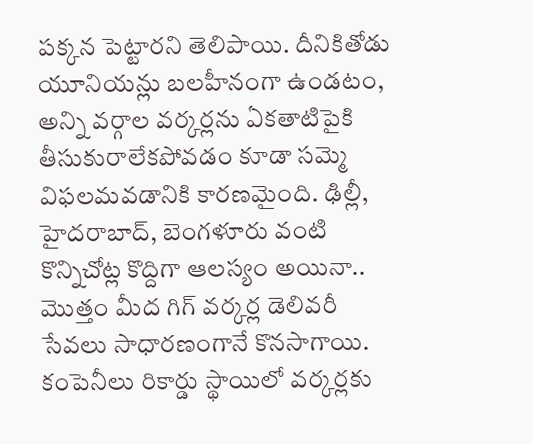పక్కన పెట్టారని తెలిపాయి. దీనికితోడు యూనియన్లు బలహీనంగా ఉండటం, అన్ని వర్గాల వర్కర్లను ఏకతాటిపైకి తీసుకురాలేకపోవడం కూడా సమ్మె విఫలమవడానికి కారణమైంది. ఢిల్లీ, హైదరాబాద్, బెంగళూరు వంటి కొన్నిచోట్ల కొద్దిగా ఆలస్యం అయినా.. మొత్తం మీద గిగ్ వర్కర్ల డెలివరీ సేవలు సాధారణంగానే కొనసాగాయి. కంపెనీలు రికార్డు స్థాయిలో వర్కర్లకు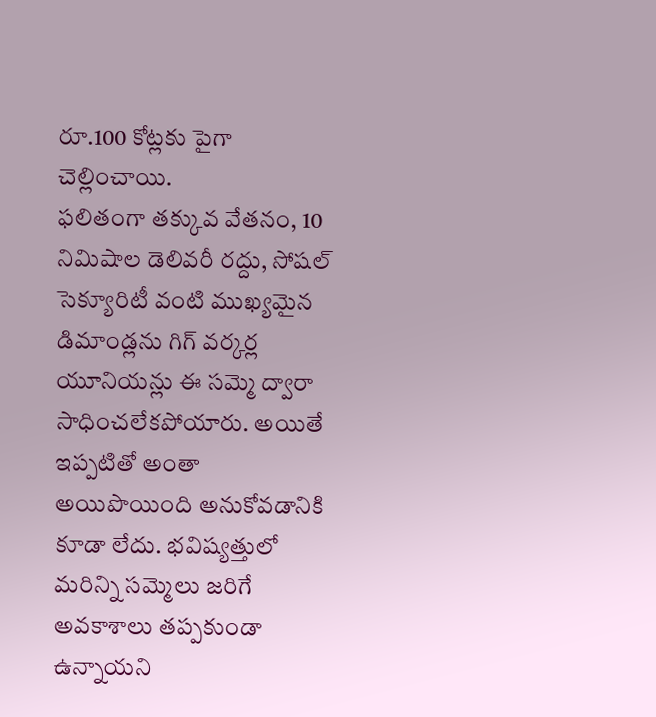రూ.100 కోట్లకు పైగా చెల్లించాయి.
ఫలితంగా తక్కువ వేతనం, 10 నిమిషాల డెలివరీ రద్దు, సోషల్ సెక్యూరిటీ వంటి ముఖ్యమైన డిమాండ్లను గిగ్ వర్కర్ల యూనియన్లు ఈ సమ్మె ద్వారా సాధించలేకపోయారు. అయితే ఇప్పటితో అంతా అయిపొయింది అనుకోవడానికి కూడా లేదు. భవిష్యత్తులో మరిన్ని సమ్మెలు జరిగే అవకాశాలు తప్పకుండా ఉన్నాయని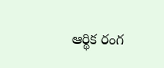ఆర్థిక రంగ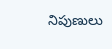నిపుణులు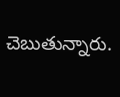చెబుతున్నారు.